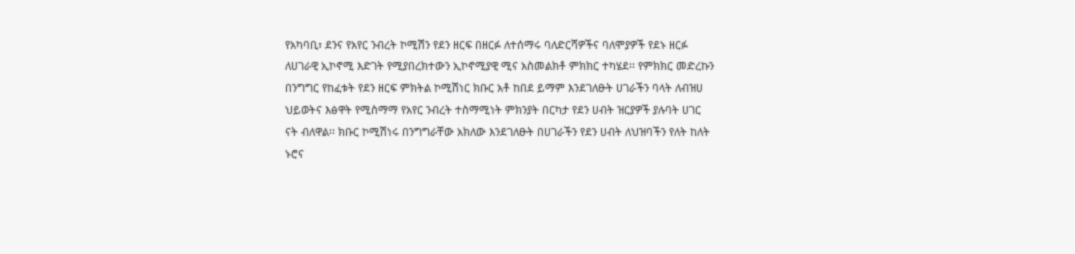የአካባቢ፣ ደንና የአየር ንብረት ኮሚሽን የደን ዘርፍ በዘርፉ ለተሰማሩ ባለድርሻዎችና ባለሞያዎች የደኑ ዘርፉ ለሀገራዊ ኢኮኖሚ እድገት የሚያበረክተውን ኢኮኖሚያዊ ሚና አስመልክቶ ምክክር ተካሄደ፡፡ የምክክር መድረኩን በንግግር የከፈቱት የደን ዘርፍ ምክትል ኮሚሽነር ክቡር አቶ ከበደ ይማም እንደገለፁት ሀገራችን ባላት ለብዝሀ ህይወትና እፅዋት የሚስማማ የአየር ንብረት ተስማሚነት ምክንያት በርካታ የደን ሀብት ዝርያዎች ያሉባት ሀገር ናት ብለዋል፡፡ ክቡር ኮሚሽነሩ በንግግራቸው አክለው እንደገለፁት በሀገራችን የደን ሀብት ለህዝባችን የለት ከለት ኑሮና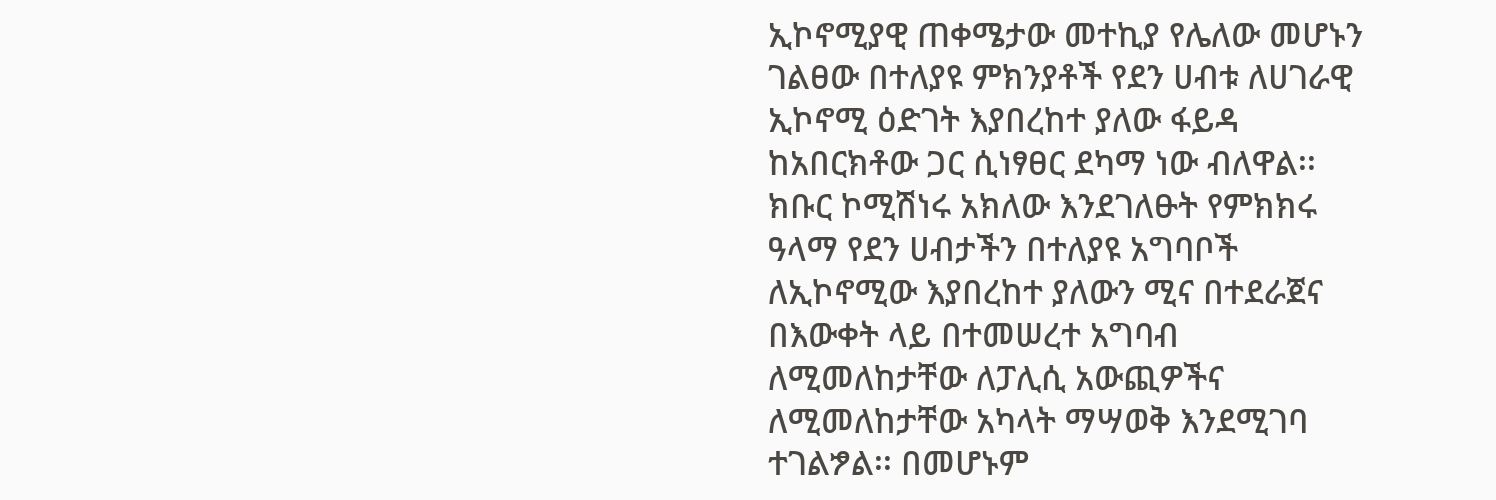ኢኮኖሚያዊ ጠቀሜታው መተኪያ የሌለው መሆኑን ገልፀው በተለያዩ ምክንያቶች የደን ሀብቱ ለሀገራዊ ኢኮኖሚ ዕድገት እያበረከተ ያለው ፋይዳ ከአበርክቶው ጋር ሲነፃፀር ደካማ ነው ብለዋል፡፡
ክቡር ኮሚሽነሩ አክለው እንደገለፁት የምክክሩ ዓላማ የደን ሀብታችን በተለያዩ አግባቦች ለኢኮኖሚው እያበረከተ ያለውን ሚና በተደራጀና በእውቀት ላይ በተመሠረተ አግባብ ለሚመለከታቸው ለፓሊሲ አውጪዎችና ለሚመለከታቸው አካላት ማሣወቅ እንደሚገባ ተገልፇል፡፡ በመሆኑም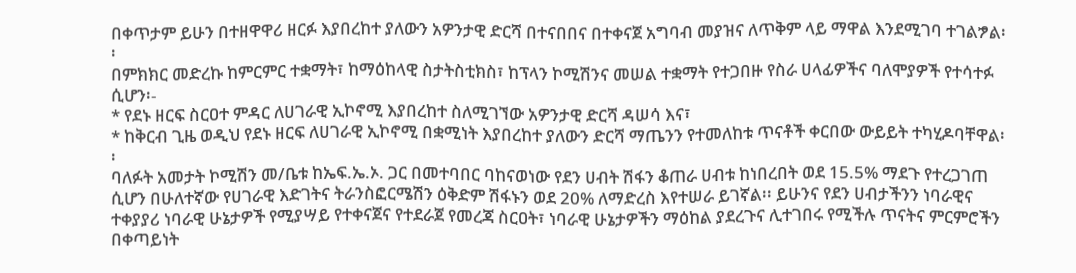በቀጥታም ይሁን በተዘዋዋሪ ዘርፉ እያበረከተ ያለውን አዎንታዊ ድርሻ በተናበበና በተቀናጀ አግባብ መያዝና ለጥቅም ላይ ማዋል እንደሚገባ ተገልፇል፡፡
በምክክር መድረኩ ከምርምር ተቋማት፣ ከማዕከላዊ ስታትስቲክስ፣ ከፕላን ኮሚሽንና መሠል ተቋማት የተጋበዙ የስራ ሀላፊዎችና ባለሞያዎች የተሳተፉ ሲሆን፡-
* የደኑ ዘርፍ ስርዐተ ምዳር ለሀገራዊ ኢኮኖሚ እያበረከተ ስለሚገኘው አዎንታዊ ድርሻ ዳሠሳ እና፣
* ከቅርብ ጊዜ ወዲህ የደኑ ዘርፍ ለሀገራዊ ኢኮኖሚ በቋሚነት እያበረከተ ያለውን ድርሻ ማጤንን የተመለከቱ ጥናቶች ቀርበው ውይይት ተካሂዶባቸዋል፡፡
ባለፉት አመታት ኮሚሽን መ/ቤቱ ከኤፍ.ኤ.ኦ. ጋር በመተባበር ባከናወነው የደን ሀብት ሽፋን ቆጠራ ሀብቱ ከነበረበት ወደ 15.5% ማደጉ የተረጋገጠ ሲሆን በሁለተኛው የሀገራዊ እድገትና ትራንስፎርሜሽን ዕቅድም ሽፋኑን ወደ 20% ለማድረስ እየተሠራ ይገኛል፡፡ ይሁንና የደን ሀብታችንን ነባራዊና ተቀያያሪ ነባራዊ ሁኔታዎች የሚያሣይ የተቀናጀና የተደራጀ የመረጃ ስርዐት፣ ነባራዊ ሁኔታዎችን ማዕከል ያደረጉና ሊተገበሩ የሚችሉ ጥናትና ምርምሮችን በቀጣይነት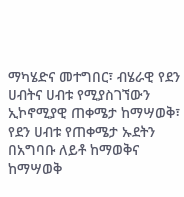ማካሄድና መተግበር፣ ብሄራዊ የደን ሀብትና ሀብቱ የሚያስገኘውን ኢኮኖሚያዊ ጠቀሜታ ከማሣወቅ፣ የደን ሀብቱ የጠቀሜታ ኡደትን በአግባቡ ለይቶ ከማወቅና ከማሣወቅ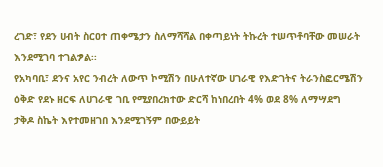ረገድ፣ የደን ሀብት ስርዐተ ጠቀሜታን ስለማሻሻል በቀጣይነት ትኩረት ተሠጥቶባቸው መሠራት እንደሚገባ ተገልፇል፡፡
የአካባቢ፣ ደንና አየር ንብረት ለውጥ ኮሚሽን በሁለተኛው ሀገራዊ የእድገትና ትራንስፎርሜሽን ዕቅድ የደኑ ዘርፍ ለሀገራዊ ገቢ የሚያበረክተው ድርሻ ከነበረበት 4% ወደ 8% ለማሣደግ ታቅዶ ስኬት እየተመዘገበ እንደሚገኝም በውይይት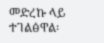መድረኩ ላይ ተገልፅዋል፡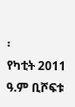፡
የካቲት 2011 ዓ.ም ቢሾፍቱ